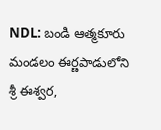NDL: బండి ఆత్మకూరు మండలం ఈర్ణపాడులోని శ్రీ ఈశ్వర,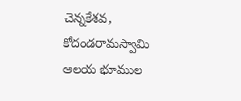చెన్నకేశవ, కోదండరామస్వామి ఆలయ భూముల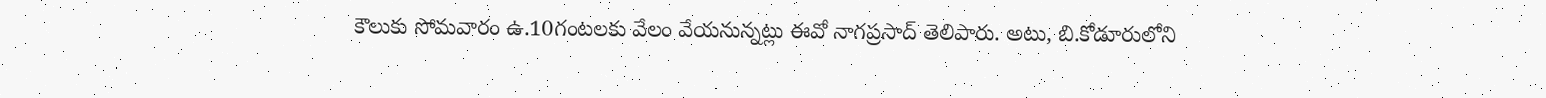కౌలుకు సోమవారం ఉ.10గంటలకు వేలం వేయనున్నట్లు ఈవో నాగప్రసాద్ తెలిపారు. అటు, బి.కోడూరులోని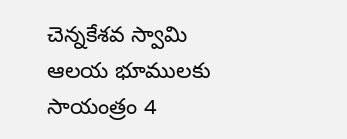చెన్నకేశవ స్వామి ఆలయ భూములకు సాయంత్రం 4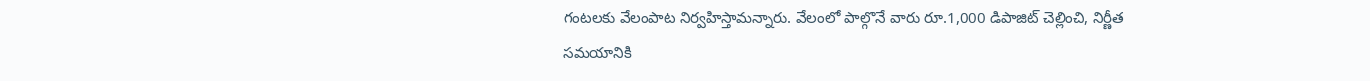గంటలకు వేలంపాట నిర్వహిస్తామన్నారు. వేలంలో పాల్గొనే వారు రూ.1,000 డిపాజిట్ చెల్లించి, నిర్ణీత సమయానికి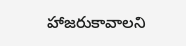హాజరుకావాలని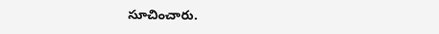సూచించారు.